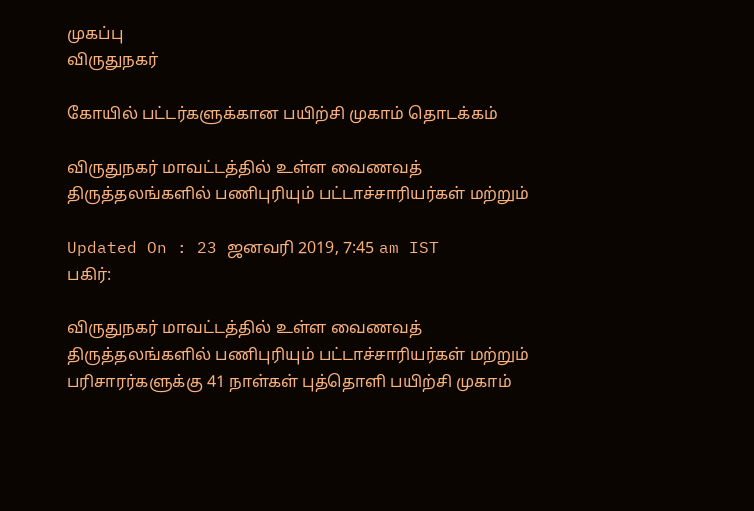முகப்பு
விருதுநகர்

கோயில் பட்டர்களுக்கான பயிற்சி முகாம் தொடக்கம்

விருதுநகர் மாவட்டத்தில் உள்ள வைணவத் திருத்தலங்களில் பணிபுரியும் பட்டாச்சாரியர்கள் மற்றும்

Updated On : 23 ஜனவரி 2019, 7:45 am IST
பகிர்:

விருதுநகர் மாவட்டத்தில் உள்ள வைணவத் திருத்தலங்களில் பணிபுரியும் பட்டாச்சாரியர்கள் மற்றும் பரிசாரர்களுக்கு 41 நாள்கள் புத்தொளி பயிற்சி முகாம்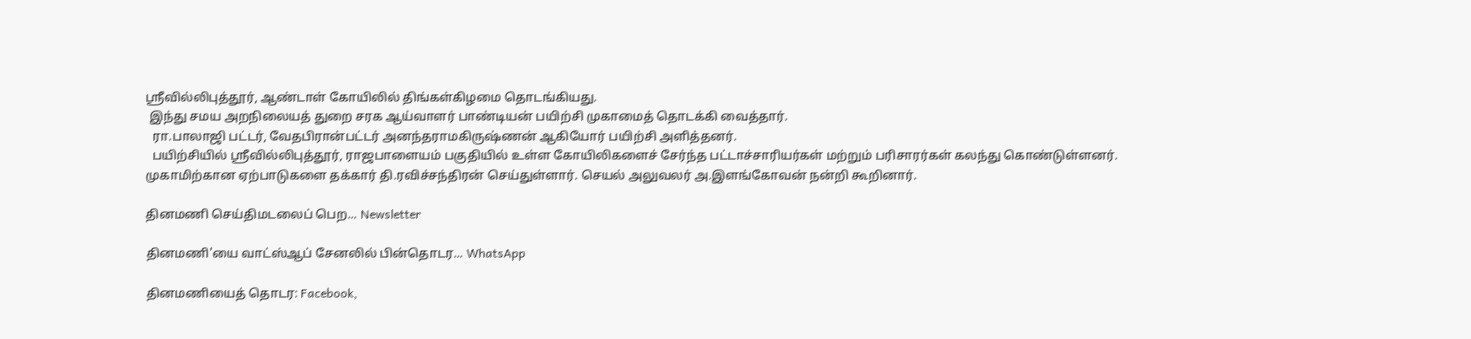ஸ்ரீவில்லிபுத்தூர், ஆண்டாள் கோயிலில் திங்கள்கிழமை தொடங்கியது.
 இந்து சமய அறநிலையத் துறை சரக ஆய்வாளர் பாண்டியன் பயிற்சி முகாமைத் தொடக்கி வைத்தார்.
  ரா.பாலாஜி பட்டர், வேதபிரான்பட்டர் அனந்தராமகிருஷ்ணன் ஆகியோர் பயிற்சி அளித்தனர்.
  பயிற்சியில் ஸ்ரீவில்லிபுத்தூர், ராஜபாளையம் பகுதியில் உள்ள கோயிலிகளைச் சேர்ந்த பட்டாச்சாரியர்கள் மற்றும் பரிசாரர்கள் கலந்து கொண்டுள்ளனர். முகாமிற்கான ஏற்பாடுகளை தக்கார் தி.ரவிச்சந்திரன் செய்துள்ளார். செயல் அலுவலர் அ.இளங்கோவன் நன்றி கூறினார்.

தினமணி செய்திமடலைப் பெற... Newsletter

தினமணி'யை வாட்ஸ்ஆப் சேனலில் பின்தொடர... WhatsApp

தினமணியைத் தொடர: Facebook,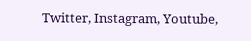Twitter, Instagram, Youtube,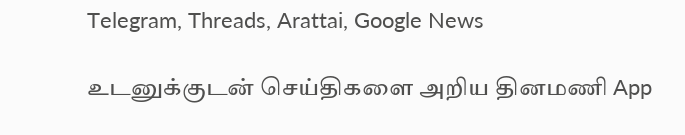Telegram, Threads, Arattai, Google News

உடனுக்குடன் செய்திகளை அறிய தினமணி App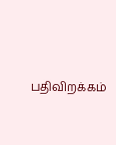பதிவிறக்கம்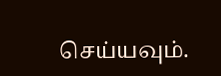செய்யவும்.